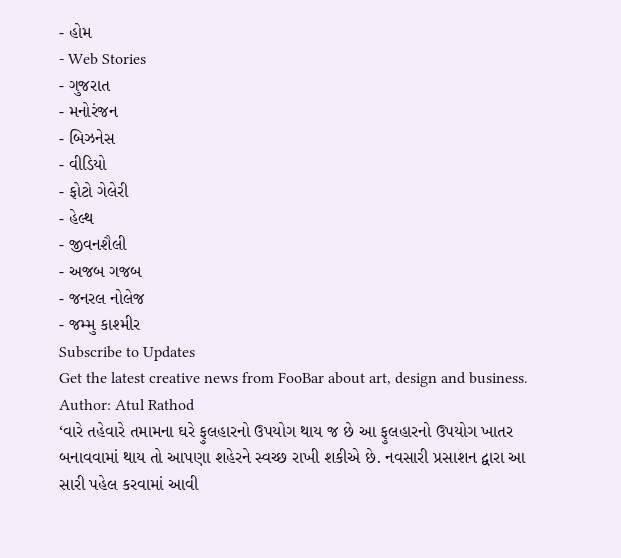- હોમ
- Web Stories
- ગુજરાત
- મનોરંજન
- બિઝનેસ
- વીડિયો
- ફોટો ગેલેરી
- હેલ્થ
- જીવનશૈલી
- અજબ ગજબ
- જનરલ નોલેજ
- જમ્મુ કાશ્મીર
Subscribe to Updates
Get the latest creative news from FooBar about art, design and business.
Author: Atul Rathod
‘વારે તહેવારે તમામના ઘરે ફુલહારનો ઉપયોગ થાય જ છે આ ફુલહારનો ઉપયોગ ખાતર બનાવવામાં થાય તો આપણા શહેરને સ્વચ્છ રાખી શકીએ છે. નવસારી પ્રસાશન દ્વારા આ સારી પહેલ કરવામાં આવી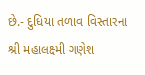છે.- દુધિયા તળાવ વિસ્તારના શ્રી મહાલક્ષ્મી ગણેશ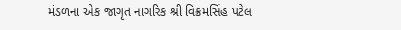મંડળના એક જાગૃત નાગરિક શ્રી વિક્રમસિંહ પટેલ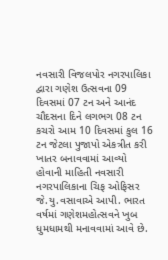નવસારી વિજલપોર નગરપાલિકા દ્વારા ગણેશ ઉત્સવના 09 દિવસમાં 07 ટન અને આનંદ ચૌદસના દિને લગભગ 08 ટન કચરો આમ 10 દિવસમાં કુલ 16 ટન જેટલા પુજાપો એકત્રીત કરી ખાતર બનાવવામાં આવ્યો હોવાની માહિતી નવસારી નગરપાલિકાના ચિફ ઓફિસર જે.યુ.વસાવાએ આપી. ભારત વર્ષમાં ગણેશમહોત્સવને ખુબ ધુમધામથી મનાવવામાં આવે છે.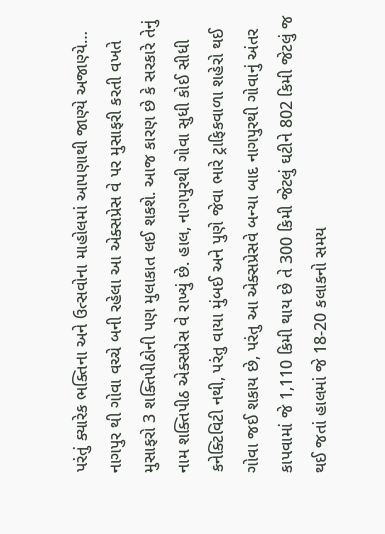પરંતું ક્યારેક ભક્તિના અને ઉત્સવોના માહોલમાં આપણાથી જાણ્યે અજાણ્યે…
નાગપુર થી ગોવા વચ્ચે બની રહેલા આ એક્સપ્રેસ વે પર મુસાફરી કરતી વખતે મુસાફરો 3 શક્તિપીઠોની પણ મુલાકાત લઈ શકશે. આજ કારણ છે કે સરકારે તેનું નામ શક્તિપીઠ એક્સપ્રેસ વે રાખ્યું છે. હાલ, નાગપુરથી ગોવા સુધી કોઈ સીધી કનેક્ટિવિટી નથી, પરંતુ વાયા મુંબઈ અને પુણે જેવા ભારે ટ્રાફિકવાળા શહેરો થઈ ગોવા જઈ શકાય છે, પરંતુ આ એક્સપ્રેસવે બન્યા બાદ નાગપુરથી ગોવાનું અંતર કાપવામાં જે 1,110 કિમી થાય છે તે 300 કિમી જેટલું ઘટીને 802 કિમી જેટલું જ થઈ જતાં હાલમાં જે 18-20 કલાકનો સમય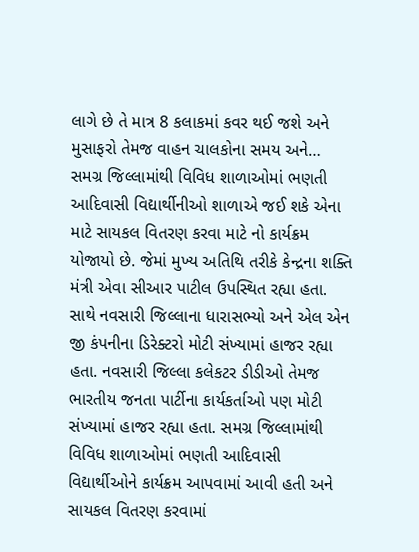લાગે છે તે માત્ર 8 કલાકમાં કવર થઈ જશે અને મુસાફરો તેમજ વાહન ચાલકોના સમય અને…
સમગ્ર જિલ્લામાંથી વિવિધ શાળાઓમાં ભણતી આદિવાસી વિદ્યાર્થીનીઓ શાળાએ જઈ શકે એના માટે સાયકલ વિતરણ કરવા માટે નો કાર્યક્રમ યોજાયો છે. જેમાં મુખ્ય અતિથિ તરીકે કેન્દ્રના શક્તિ મંત્રી એવા સીઆર પાટીલ ઉપસ્થિત રહ્યા હતા. સાથે નવસારી જિલ્લાના ધારાસભ્યો અને એલ એન જી કંપનીના ડિરેક્ટરો મોટી સંખ્યામાં હાજર રહ્યા હતા. નવસારી જિલ્લા કલેકટર ડીડીઓ તેમજ ભારતીય જનતા પાર્ટીના કાર્યકર્તાઓ પણ મોટી સંખ્યામાં હાજર રહ્યા હતા. સમગ્ર જિલ્લામાંથી વિવિધ શાળાઓમાં ભણતી આદિવાસી વિદ્યાર્થીઓને કાર્યક્રમ આપવામાં આવી હતી અને સાયકલ વિતરણ કરવામાં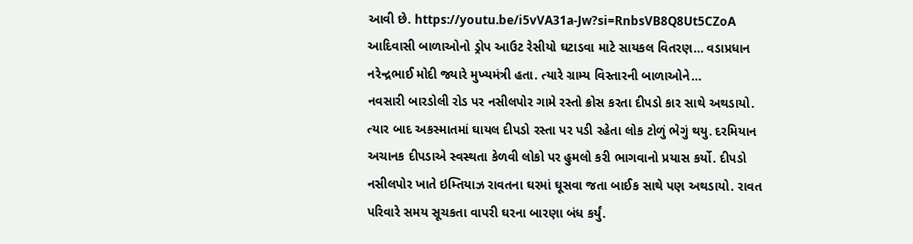આવી છે. https://youtu.be/i5vVA31a-Jw?si=RnbsVB8Q8Ut5CZoA આદિવાસી બાળાઓનો ડ્રોપ આઉટ રેસીયો ઘટાડવા માટે સાયકલ વિતરણ… વડાપ્રધાન નરેન્દ્રભાઈ મોદી જ્યારે મુખ્યમંત્રી હતા. ત્યારે ગ્રામ્ય વિસ્તારની બાળાઓને…
નવસારી બારડોલી રોડ પર નસીલપોર ગામે રસ્તો ક્રોસ કરતા દીપડો કાર સાથે અથડાયો. ત્યાર બાદ અકસ્માતમાં ઘાયલ દીપડો રસ્તા પર પડી રહેતા લોક ટોળું ભેગું થયુ. દરમિયાન અચાનક દીપડાએ સ્વસ્થતા કેળવી લોકો પર હુમલો કરી ભાગવાનો પ્રયાસ કર્યો. દીપડો નસીલપોર ખાતે ઇમ્તિયાઝ રાવતના ઘરમાં ઘૂસવા જતા બાઈક સાથે પણ અથડાયો. રાવત પરિવારે સમય સૂચકતા વાપરી ઘરના બારણા બંધ કર્યું.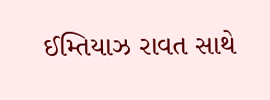ઈમ્તિયાઝ રાવત સાથે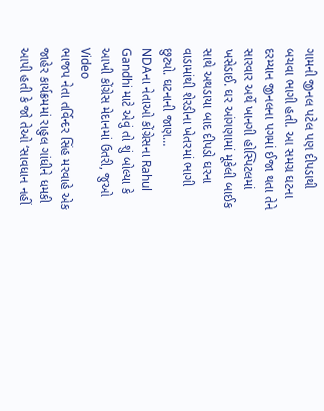ગામની જીનલ પટેલ પણ દીપડાથી બચવા ભાગી હતી. આ સમગ્ર ઘટના દરમ્યાન જીનલના પગમાં ઈજા થતા તેને સારવાર અર્થે ખાનગી હોસ્પિટલમાં ખસેડાઈ. ઘર આંગણામાં મૂકેલી બાઈક સાથે અથડાયા બાદ દીપડો ઘરના વાડામાંથી શેરડીના ખેતરમાં ભાગી છુટ્યો. ઘટનાની જાણ…
NDAના નેતાઓ કોંગ્રેસના Rahul Gandhi માટે એવું તો શું બોલ્યા કે આખી કોંગ્રેસ મેદાનમાં ઉતરી, જુઓ Video
ભાજપ નેતા તર્વિન્દર સિંહ મરવાહે એક જાહેર કાર્યક્રમમાં રાહુલ ગાંધીને ધમકી આપી હતી કે જો તેઓ ‘સાવધાન નહીં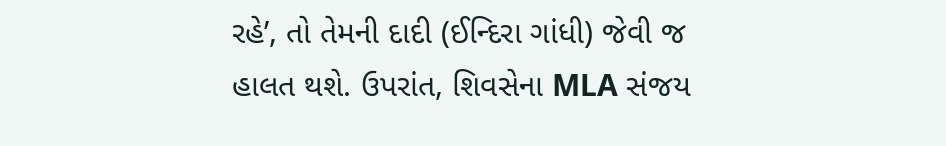રહે’, તો તેમની દાદી (ઈન્દિરા ગાંધી) જેવી જ હાલત થશે. ઉપરાંત, શિવસેના MLA સંજય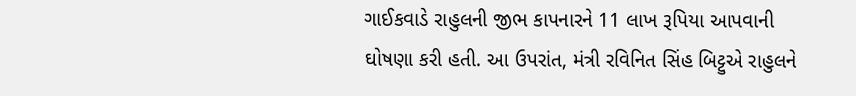ગાઈકવાડે રાહુલની જીભ કાપનારને 11 લાખ રૂપિયા આપવાની ઘોષણા કરી હતી. આ ઉપરાંત, મંત્રી રવિનિત સિંહ બિટ્ટુએ રાહુલને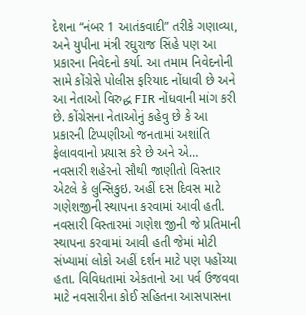દેશના “નંબર 1 આતંકવાદી” તરીકે ગણાવ્યા, અને યુપીના મંત્રી રઘુરાજ સિંહે પણ આ પ્રકારના નિવેદનો કર્યા. આ તમામ નિવેદનોની સામે કોંગ્રેસે પોલીસ ફરિયાદ નોંધાવી છે અને આ નેતાઓ વિરુદ્ધ FIR નોંધવાની માંગ કરી છે. કોંગ્રેસના નેતાઓનું કહેવુ છે કે આ પ્રકારની ટિપ્પણીઓ જનતામાં અશાંતિ ફેલાવવાનો પ્રયાસ કરે છે અને એ…
નવસારી શહેરનો સૌથી જાણીતો વિસ્તાર એટલે કે લુન્સિકુઇ. અહીં દસ દિવસ માટે ગણેશજીની સ્થાપના કરવામાં આવી હતી. નવસારી વિસ્તારમાં ગણેશ જીની જે પ્રતિમાની સ્થાપના કરવામાં આવી હતી જેમાં મોટી સંખ્યામાં લોકો અહીં દર્શન માટે પણ પહોંચ્યા હતા. વિવિધતામાં એકતાનો આ પર્વ ઉજવવા માટે નવસારીના કોઈ સહિતના આસપાસના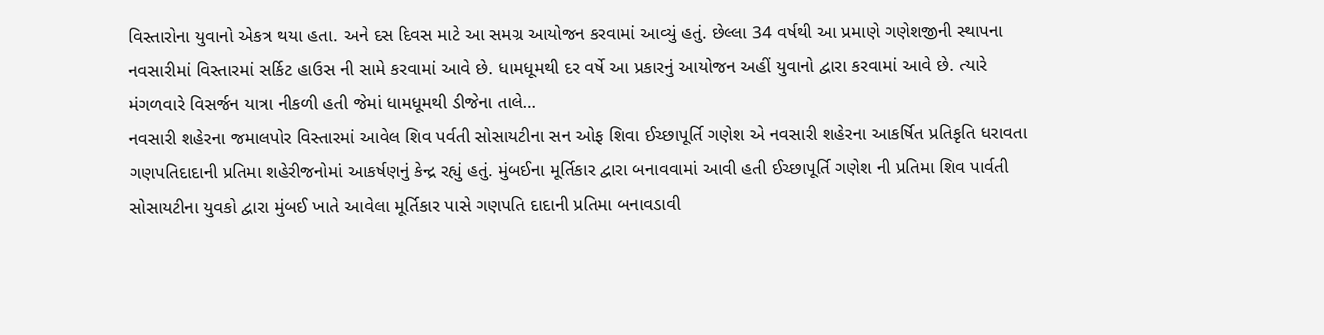વિસ્તારોના યુવાનો એકત્ર થયા હતા. અને દસ દિવસ માટે આ સમગ્ર આયોજન કરવામાં આવ્યું હતું. છેલ્લા 34 વર્ષથી આ પ્રમાણે ગણેશજીની સ્થાપના નવસારીમાં વિસ્તારમાં સર્કિટ હાઉસ ની સામે કરવામાં આવે છે. ધામધૂમથી દર વર્ષે આ પ્રકારનું આયોજન અહીં યુવાનો દ્વારા કરવામાં આવે છે. ત્યારે મંગળવારે વિસર્જન યાત્રા નીકળી હતી જેમાં ધામધૂમથી ડીજેના તાલે…
નવસારી શહેરના જમાલપોર વિસ્તારમાં આવેલ શિવ પર્વતી સોસાયટીના સન ઓફ શિવા ઈચ્છાપૂર્તિ ગણેશ એ નવસારી શહેરના આકર્ષિત પ્રતિકૃતિ ધરાવતા ગણપતિદાદાની પ્રતિમા શહેરીજનોમાં આકર્ષણનું કેન્દ્ર રહ્યું હતું. મુંબઈના મૂર્તિકાર દ્વારા બનાવવામાં આવી હતી ઈચ્છાપૂર્તિ ગણેશ ની પ્રતિમા શિવ પાર્વતી સોસાયટીના યુવકો દ્વારા મુંબઈ ખાતે આવેલા મૂર્તિકાર પાસે ગણપતિ દાદાની પ્રતિમા બનાવડાવી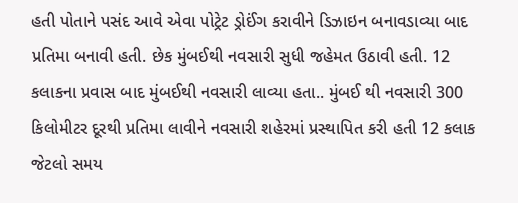હતી પોતાને પસંદ આવે એવા પોટ્રેટ ડ્રોઈંગ કરાવીને ડિઝાઇન બનાવડાવ્યા બાદ પ્રતિમા બનાવી હતી. છેક મુંબઈથી નવસારી સુધી જહેમત ઉઠાવી હતી. 12 કલાકના પ્રવાસ બાદ મુંબઈથી નવસારી લાવ્યા હતા.. મુંબઈ થી નવસારી 300 કિલોમીટર દૂરથી પ્રતિમા લાવીને નવસારી શહેરમાં પ્રસ્થાપિત કરી હતી 12 કલાક જેટલો સમય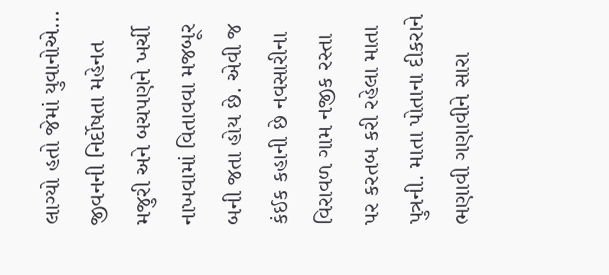લાગ્યો હતો જેમાં યુવાનોએ…
જીવનની નિર્દોષતા મહેનત મજુરી અને બચપણને ખર્ચી નાખવામાં વિતાવવા મજબૂર બની જતા હોય છે. એવી જ કંઈક કહાની છે નવસારીના વિરાવળ ગામ નજીક રસ્તા પર કરતબ કરી રહેલા માતા પુત્રની. માતા પોતાના દીકરાને ભણાવી ગણાવીને સારા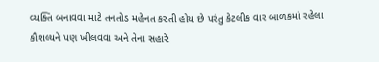વ્યક્તિ બનાવવા માટે તનતોડ મહેનત કરતી હોય છે પરંતુ કેટલીક વાર બાળકમાં રહેલા કૌશલ્યને પણ ખીલવવા અને તેના સહારે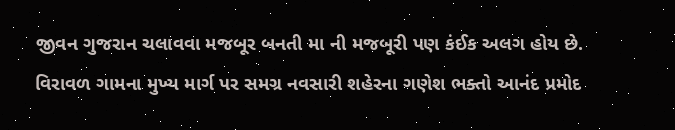જીવન ગુજરાન ચલાવવા મજબૂર બનતી મા ની મજબૂરી પણ કંઈક અલગ હોય છે. વિરાવળ ગામના મુખ્ય માર્ગ પર સમગ્ર નવસારી શહેરના ગણેશ ભક્તો આનંદ પ્રમોદ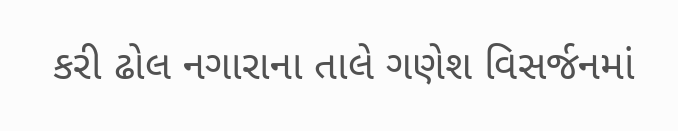કરી ઢોલ નગારાના તાલે ગણેશ વિસર્જનમાં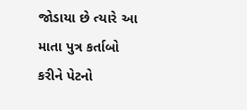જોડાયા છે ત્યારે આ માતા પુત્ર કર્તાબો કરીને પેટનો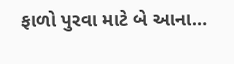ફાળો પુરવા માટે બે આના…